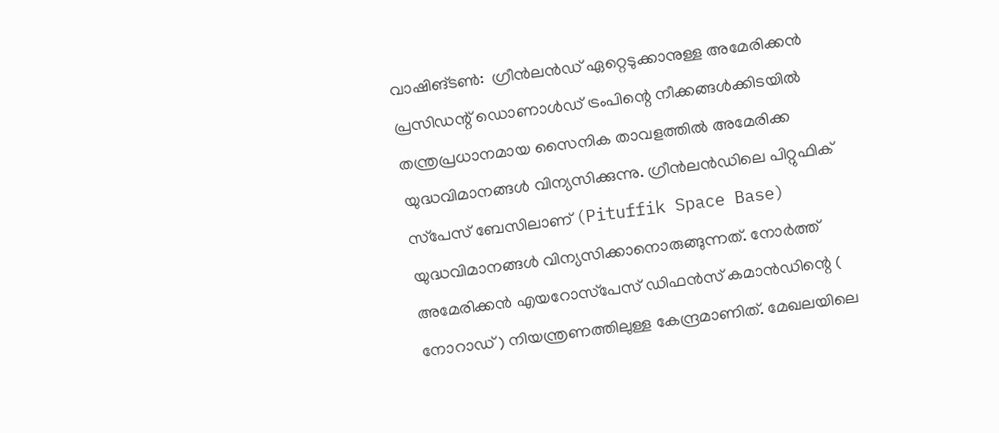വാഷിങ്ടൺ:  ഗ്രീൻലൻഡ് ഏറ്റെടുക്കാനുള്ള അമേരിക്കൻ പ്രസിഡന്റ് ഡൊണാൾഡ് ട്രംപിന്റെ നീക്കങ്ങൾക്കിടയിൽ തന്ത്രപ്രധാനമായ സൈനിക താവളത്തിൽ അമേരിക്ക യുദ്ധവിമാനങ്ങൾ വിന്യസിക്കുന്നു. ഗ്രീൻലൻഡിലെ പിറ്റുഫിക് സ്‌പേസ് ബേസിലാണ് (Pituffik Space Base) യുദ്ധവിമാനങ്ങൾ വിന്യസിക്കാനൊരുങ്ങുന്നത്. നോർത്ത് അമേരിക്കൻ എയറോസ്‌പേസ് ഡിഫൻസ് കമാൻഡിന്റെ ( നോറാഡ് ) നിയന്ത്രണത്തിലുള്ള കേന്ദ്രമാണിത്. മേഖലയിലെ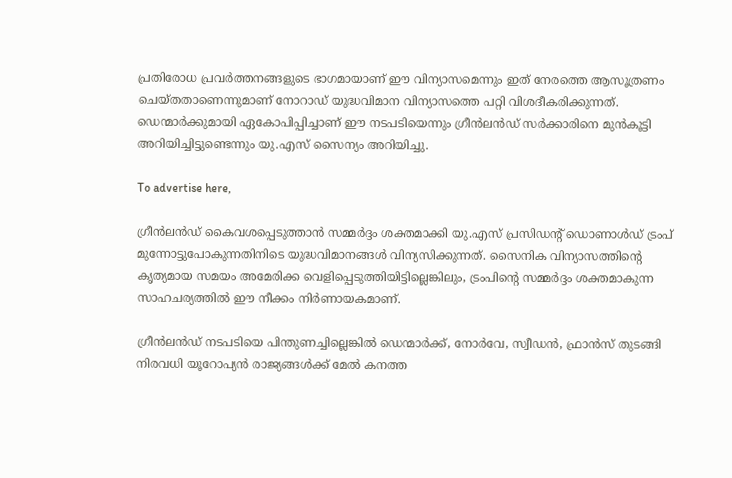പ്രതിരോധ പ്രവർത്തനങ്ങളുടെ ഭാഗമായാണ് ഈ വിന്യാസമെന്നും ഇത് നേരത്തെ ആസൂത്രണം ചെയ്തതാണെന്നുമാണ് നോറാഡ് യുദ്ധവിമാന വിന്യാസത്തെ പറ്റി വിശദീകരിക്കുന്നത്. ഡെന്മാർക്കുമായി ഏകോപിപ്പിച്ചാണ് ഈ നടപടിയെന്നും ഗ്രീൻലൻഡ് സർക്കാരിനെ മുൻകൂട്ടി അറിയിച്ചിട്ടുണ്ടെന്നും യു.എസ് സൈന്യം അറിയിച്ചു.

To advertise here,

ഗ്രീൻലൻഡ് കൈവശപ്പെടുത്താൻ സമ്മർദ്ദം ശക്തമാക്കി യു.എസ് പ്രസിഡന്റ് ഡൊണാൾഡ് ട്രംപ് മുന്നോട്ടുപോകുന്നതിനിടെ യുദ്ധവിമാനങ്ങൾ വിന്യസിക്കുന്നത്. സൈനിക വിന്യാസത്തിന്റെ കൃത്യമായ സമയം അമേരിക്ക വെളിപ്പെടുത്തിയിട്ടില്ലെങ്കിലും, ട്രംപിന്റെ സമ്മർദ്ദം ശക്തമാകുന്ന സാഹചര്യത്തിൽ ഈ നീക്കം നിർണായകമാണ്.

ഗ്രീൻലൻഡ് നടപടിയെ പിന്തുണച്ചില്ലെങ്കിൽ ഡെന്മാർക്ക്, നോർവേ, സ്വീഡൻ, ഫ്രാൻസ് തുടങ്ങി നിരവധി യൂറോപ്യൻ രാജ്യങ്ങൾക്ക് മേൽ കനത്ത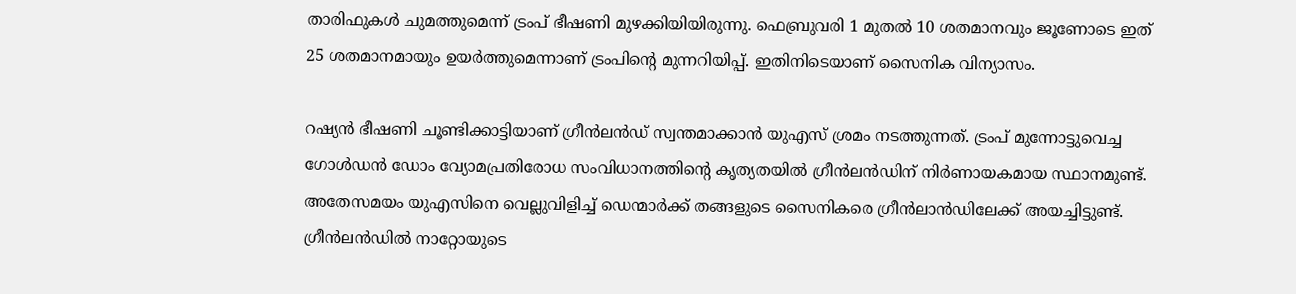താരിഫുകൾ ചുമത്തുമെന്ന് ട്രംപ് ഭീഷണി മുഴക്കിയിയിരുന്നു. ഫെബ്രുവരി 1 മുതൽ 10 ശതമാനവും ജൂണോടെ ഇത് 25 ശതമാനമായും ഉയർത്തുമെന്നാണ് ട്രംപിന്റെ മുന്നറിയിപ്പ്. ഇതിനിടെയാണ് സൈനിക വിന്യാസം.

റഷ്യൻ ഭീഷണി ചൂണ്ടിക്കാട്ടിയാണ് ഗ്രീൻലൻഡ് സ്വന്തമാക്കാൻ യുഎസ് ശ്രമം നടത്തുന്നത്. ട്രംപ് മുന്നോട്ടുവെച്ച ഗോൾഡൻ ഡോം വ്യോമപ്രതിരോധ സംവിധാനത്തിന്റെ കൃത്യതയിൽ ഗ്രീൻലൻഡിന് നിർണായകമായ സ്ഥാനമുണ്ട്. അതേസമയം യുഎസിനെ വെല്ലുവിളിച്ച് ഡെന്മാർക്ക് തങ്ങളുടെ സൈനികരെ ഗ്രീൻലാൻഡിലേക്ക് അയച്ചിട്ടുണ്ട്. ഗ്രീൻലൻഡിൽ നാറ്റോയുടെ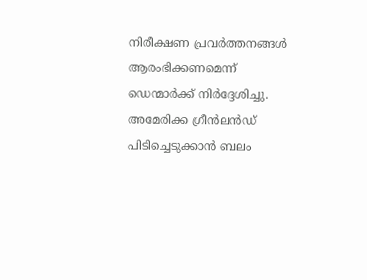നിരീക്ഷണ പ്രവർത്തനങ്ങൾ ആരംഭിക്കണമെന്ന് ഡെന്മാർക്ക് നിർദ്ദേശിച്ചു. അമേരിക്ക ഗ്രീൻലൻഡ് പിടിച്ചെടുക്കാൻ ബലം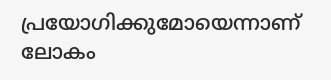പ്രയോഗിക്കുമോയെന്നാണ് ലോകം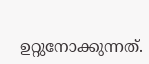ഉറ്റുനോക്കുന്നത്.